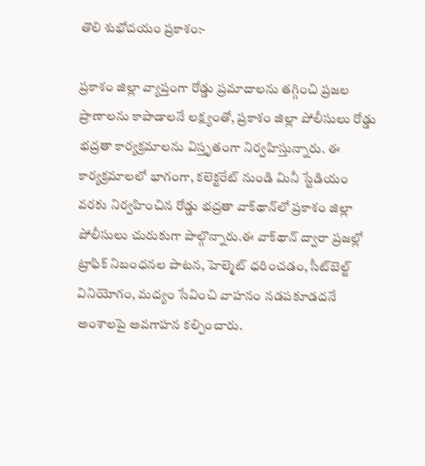తొలి శుభోదయం ప్రకాశం:-

ప్రకాశం జిల్లా వ్యాప్తంగా రోడ్డు ప్రమాదాలను తగ్గించి ప్రజల ప్రాణాలను కాపాడాలనే లక్ష్యంతో, ప్రకాశం జిల్లా పోలీసులు రోడ్డు భద్రతా కార్యక్రమాలను విస్తృతంగా నిర్వహిస్తున్నారు. ఈ కార్యక్రమాలలో భాగంగా, కలెక్టరేట్ నుండి మినీ స్టేడియం వరకు నిర్వహించిన రోడ్డు భద్రతా వాక్‌థాన్‌లో ప్రకాశం జిల్లా పోలీసులు చురుకుగా పాల్గొన్నారు.ఈ వాక్‌థాన్ ద్వారా ప్రజల్లో ట్రాఫిక్ నిబంధనల పాటన, హెల్మెట్ ధరించడం, సీట్‌బెల్ట్ వినియోగం, మద్యం సేవించి వాహనం నడపకూడదనే అంశాలపై అవగాహన కల్పించారు.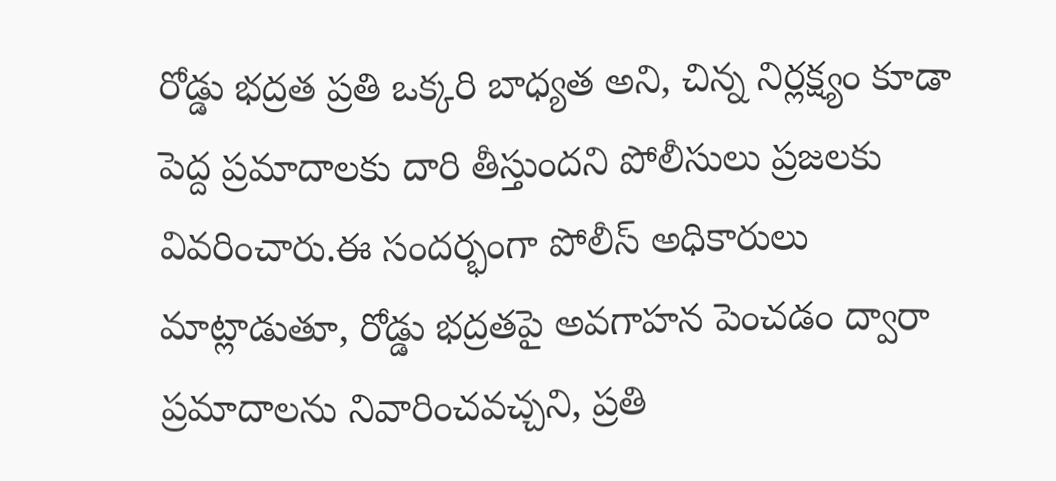రోడ్డు భద్రత ప్రతి ఒక్కరి బాధ్యత అని, చిన్న నిర్లక్ష్యం కూడా పెద్ద ప్రమాదాలకు దారి తీస్తుందని పోలీసులు ప్రజలకు వివరించారు.ఈ సందర్భంగా పోలీస్ అధికారులు మాట్లాడుతూ, రోడ్డు భద్రతపై అవగాహన పెంచడం ద్వారా ప్రమాదాలను నివారించవచ్చని, ప్రతి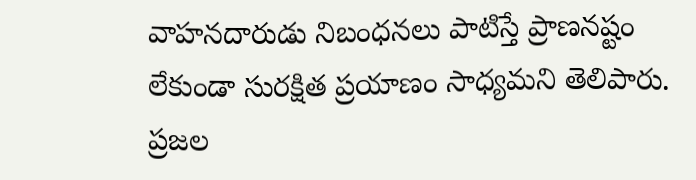వాహనదారుడు నిబంధనలు పాటిస్తే ప్రాణనష్టం లేకుండా సురక్షిత ప్రయాణం సాధ్యమని తెలిపారు. ప్రజల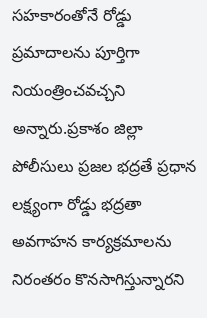సహకారంతోనే రోడ్డు ప్రమాదాలను పూర్తిగా నియంత్రించవచ్చని అన్నారు.ప్రకాశం జిల్లా పోలీసులు ప్రజల భద్రతే ప్రధాన లక్ష్యంగా రోడ్డు భద్రతా అవగాహన కార్యక్రమాలను నిరంతరం కొనసాగిస్తున్నారని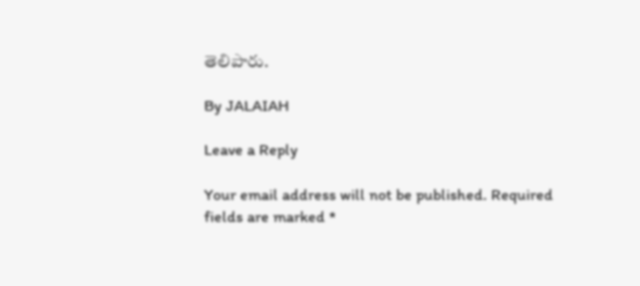తెలిపారు.

By JALAIAH

Leave a Reply

Your email address will not be published. Required fields are marked *